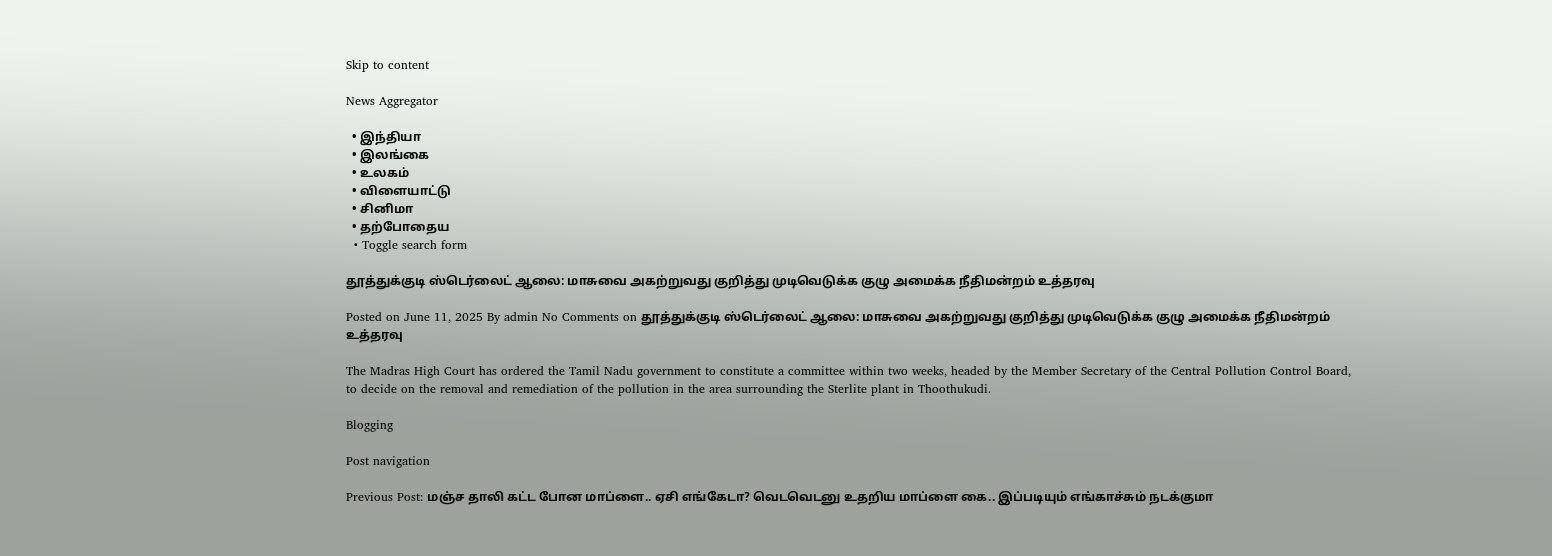Skip to content

News Aggregator

  • இந்தியா
  • இலங்கை
  • உலகம்
  • விளையாட்டு
  • சினிமா
  • தற்போதைய
  • Toggle search form

தூத்துக்குடி ஸ்டெர்லைட் ஆலை: மாசுவை அகற்றுவது குறித்து முடிவெடுக்க குழு அமைக்க நீதிமன்றம் உத்தரவு

Posted on June 11, 2025 By admin No Comments on தூத்துக்குடி ஸ்டெர்லைட் ஆலை: மாசுவை அகற்றுவது குறித்து முடிவெடுக்க குழு அமைக்க நீதிமன்றம் உத்தரவு

The Madras High Court has ordered the Tamil Nadu government to constitute a committee within two weeks, headed by the Member Secretary of the Central Pollution Control Board, to decide on the removal and remediation of the pollution in the area surrounding the Sterlite plant in Thoothukudi.

Blogging

Post navigation

Previous Post: மஞ்ச தாலி கட்ட போன மாப்ளை.. ஏசி எங்கேடா? வெடவெடனு உதறிய மாப்ளை கை.. இப்படியும் எங்காச்சும் நடக்குமா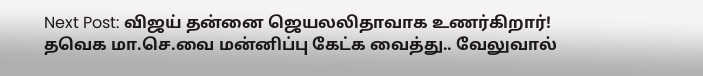Next Post: விஜய் தன்னை ஜெயலலிதாவாக உணர்கிறார்! தவெக மா.செ.வை மன்னிப்பு கேட்க வைத்து.. வேலுவால்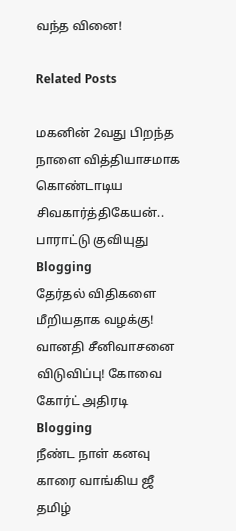வந்த வினை!

Related Posts

மகனின் 2வது பிறந்த நாளை வித்தியாசமாக கொண்டாடிய சிவகார்த்திகேயன்.. பாராட்டு குவியுது Blogging
தேர்தல் விதிகளை மீறியதாக வழக்கு! வானதி சீனிவாசனை விடுவிப்பு! கோவை கோர்ட் அதிரடி Blogging
நீண்ட நாள் கனவு காரை வாங்கிய ஜீ தமிழ்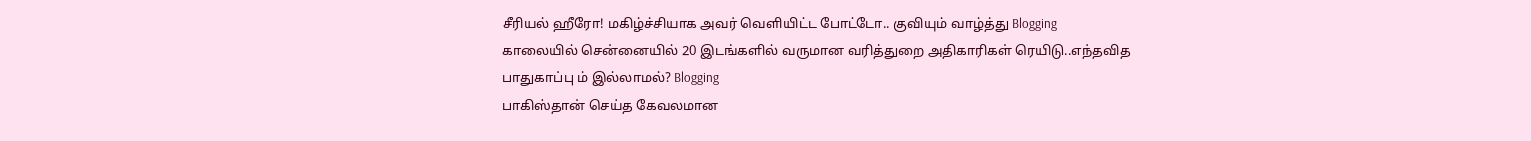சீரியல் ஹீரோ! மகிழ்ச்சியாக அவர் வெளியிட்ட போட்டோ.. குவியும் வாழ்த்து Blogging
காலையில் சென்னையில் 20 இடங்களில் வருமான வரித்துறை அதிகாரிகள் ரெயிடு..எந்தவித பாதுகாப்பு ம் இல்லாமல்? Blogging
பாகிஸ்தான் செய்த கேவலமான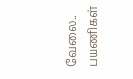வேலை.. பயணிகள்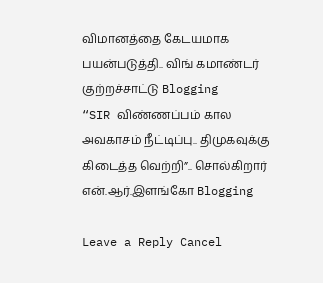விமானத்தை கேடயமாக பயன்படுத்தி.. விங் கமாண்டர் குற்றச்சாட்டு Blogging
“SIR விண்ணப்பம் கால அவகாசம் நீட்டிப்பு.. திமுகவுக்கு கிடைத்த வெற்றி”.. சொல்கிறார் என்.ஆர்.இளங்கோ Blogging

Leave a Reply Cancel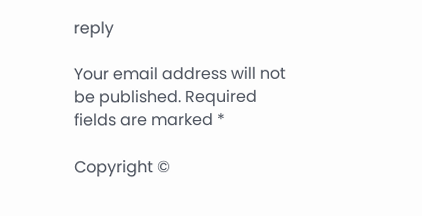reply

Your email address will not be published. Required fields are marked *

Copyright ©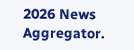2026 News Aggregator.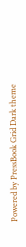Powered by PressBook Grid Dark theme